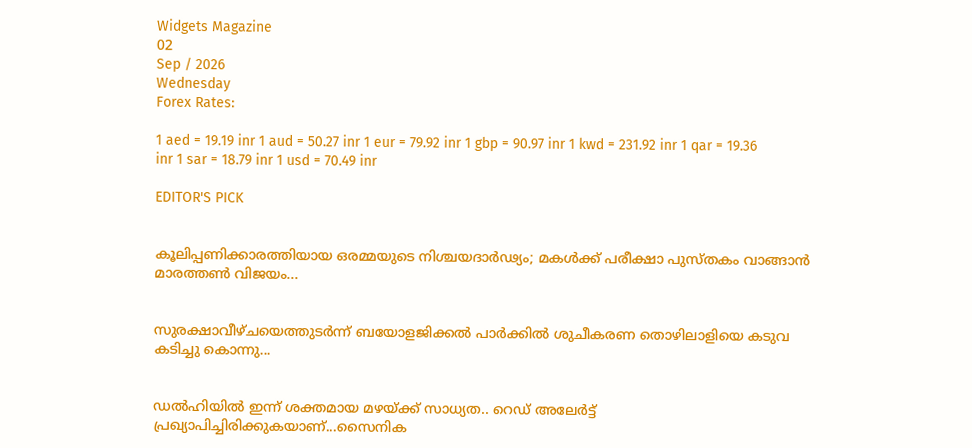Widgets Magazine
02
Sep / 2026
Wednesday
Forex Rates:

1 aed = 19.19 inr 1 aud = 50.27 inr 1 eur = 79.92 inr 1 gbp = 90.97 inr 1 kwd = 231.92 inr 1 qar = 19.36 inr 1 sar = 18.79 inr 1 usd = 70.49 inr

EDITOR'S PICK


കൂലിപ്പണിക്കാരത്തിയായ ഒരമ്മയുടെ നിശ്ചയദാർഢ്യം; മകൾക്ക് പരീക്ഷാ പുസ്തകം വാങ്ങാൻ മാരത്തൺ വിജയം...


സുരക്ഷാവീഴ്ചയെത്തുടർന്ന് ബയോളജിക്കൽ പാർക്കിൽ ശുചീകരണ തൊഴിലാളിയെ കടുവ കടിച്ചു കൊന്നു...


ഡല്‍ഹിയില്‍ ഇന്ന് ശക്തമായ മഴയ്ക്ക് സാധ്യത.. റെഡ് അലേര്‍ട്ട് പ്രഖ്യാപിച്ചിരിക്കുകയാണ്...സൈനിക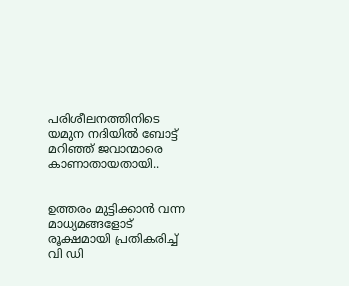പരിശീലനത്തിനിടെ യമുന നദിയില്‍ ബോട്ട് മറിഞ്ഞ് ജവാന്മാരെ കാണാതായതായി..


ഉത്തരം മുട്ടിക്കാൻ വന്ന മാധ്യമങ്ങളോട് രൂക്ഷമായി പ്രതികരിച്ച് വി ഡി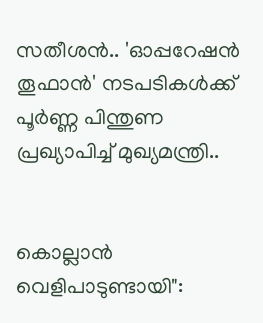സതീശൻ.. 'ഓപ്പറേഷന്‍ തൂഫാന്‍' നടപടികള്‍ക്ക് പൂര്‍ണ്ണ പിന്തുണ പ്രഖ്യാപിച്ച് മുഖ്യമന്ത്രി..


കൊല്ലാൻ വെളിപാടുണ്ടായി":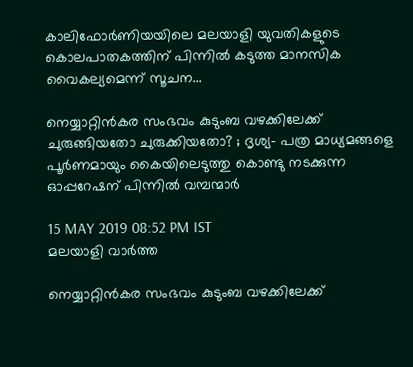കാലിഫോർണിയയിലെ മലയാളി യുവതികളുടെ കൊലപാതകത്തിന് പിന്നിൽ കടുത്ത മാനസിക വൈകല്യമെന്ന് സൂചന...

നെയ്യാറ്റിൻകര സംഭവം കുടുംബ വഴക്കിലേക്ക് ചുരുങ്ങിയതോ ചുരുക്കിയതോ? ; ദൃശ്യ- പത്ര മാധ്യമങ്ങളെ പൂർണമായും കൈയിലെടുത്തു കൊണ്ടു നടക്കുന്ന ഓപ്പറേഷന് പിന്നിൽ വമ്പന്മാർ

15 MAY 2019 08:52 PM IST
മലയാളി വാര്‍ത്ത

നെയ്യാറ്റിൻകര സംഭവം കുടുംബ വഴക്കിലേക്ക്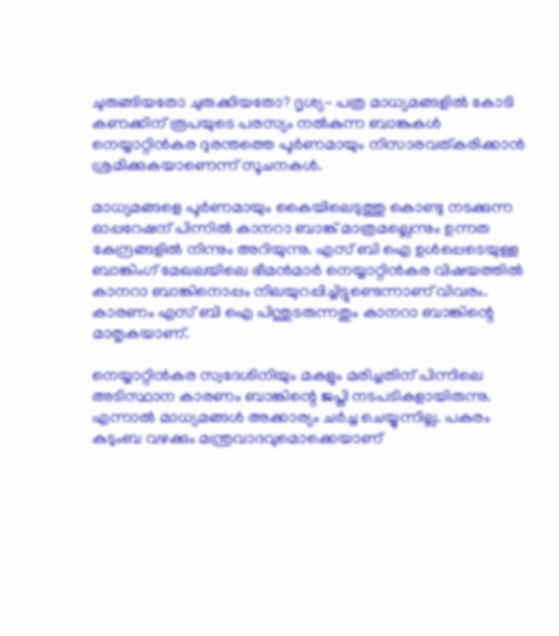ചുരുങ്ങിയതോ ചുരുക്കിയതോ? ദൃശ്യ- പത്ര മാധ്യമങ്ങളിൽ കോടി കണക്കിന് രൂപയുടെ പരസ്യം നൽകുന്ന ബാങ്കുകൾ നെയ്യാറ്റിൻകര ദുരന്തത്തെ പൂർണമായും നിസാരവത്കരിക്കാൻ ശ്രമിക്കുകയാണെന്ന് സൂചനകൾ.

മാധ്യമങ്ങളെ പൂർണമായും കൈയിലെടുത്തു കൊണ്ടു നടക്കുന്ന ഓപ്പറേഷന് പിന്നിൽ കാനറാ ബാങ്ക് മാത്രമല്ലെന്നും ഉന്നത കേന്ദ്രങ്ങളിൽ നിന്നും അറിയുന്നു. എസ് ബി ഐ ഉൾപ്പെടെയുള്ള ബാങ്കിംഗ് മേഖലയിലെ ഭീമൻമാർ നെയ്യാറ്റിൻകര വിഷയത്തിൽ കാനറാ ബാങ്കിനൊപ്പം നിലയുറപ്പിച്ചിട്ടുണ്ടെന്നാണ് വിവരം. കാരണം എസ് ബി ഐ പിന്തുടരുന്നതും കാനറാ ബാങ്കിന്റെ മാതൃകയാണ്.

നെയ്യാറ്റിൻകര സ്വദേശിനിയും മകളും മരിച്ചതിന് പിന്നിലെ അടിസ്ഥാന കാരണം ബാങ്കിന്റെ ജപ്തി നടപടികളായിരുന്നു. എന്നാൽ മാധ്യമങ്ങൾ അക്കാര്യം ചർച്ച ചെയ്യുന്നില്ല. പകരം കുടുംബ വഴക്കും മന്ത്രവാദവുമൊക്കെയാണ്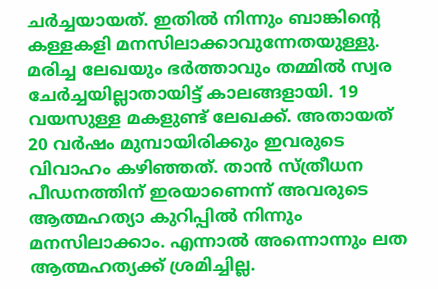ചർച്ചയായത്. ഇതിൽ നിന്നും ബാങ്കിന്റെ കള്ളകളി മനസിലാക്കാവുന്നേതയുള്ളു. മരിച്ച ലേഖയും ഭർത്താവും തമ്മിൽ സ്വര ചേർച്ചയില്ലാതായിട്ട് കാലങ്ങളായി. 19 വയസുള്ള മകളുണ്ട് ലേഖക്ക്. അതായത് 20 വർഷം മുമ്പായിരിക്കും ഇവരുടെ വിവാഹം കഴിഞ്ഞത്. താൻ സ്ത്രീധന പീഡനത്തിന് ഇരയാണെന്ന് അവരുടെ ആത്മഹത്യാ കുറിപ്പിൽ നിന്നും മനസിലാക്കാം. എന്നാൽ അന്നൊന്നും ലത ആത്മഹത്യക്ക് ശ്രമിച്ചില്ല.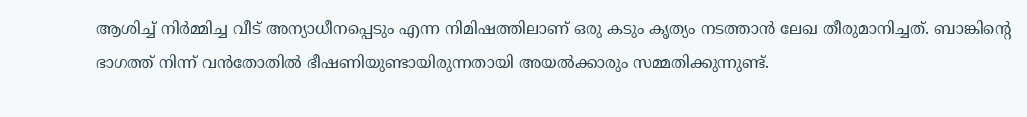ആശിച്ച് നിർമ്മിച്ച വീട് അന്യാധീനപ്പെടും എന്ന നിമിഷത്തിലാണ് ഒരു കടും കൃത്യം നടത്താൻ ലേഖ തീരുമാനിച്ചത്. ബാങ്കിന്റെ ഭാഗത്ത് നിന്ന് വൻതോതിൽ ഭീഷണിയുണ്ടായിരുന്നതായി അയൽക്കാരും സമ്മതിക്കുന്നുണ്ട്.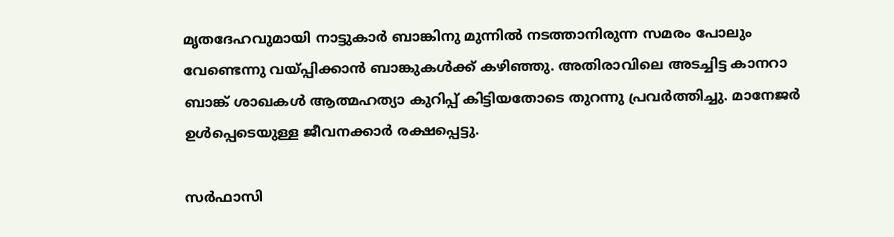മൃതദേഹവുമായി നാട്ടുകാർ ബാങ്കിനു മുന്നിൽ നടത്താനിരുന്ന സമരം പോലും വേണ്ടെന്നു വയ്പ്പിക്കാൻ ബാങ്കുകൾക്ക് കഴിഞ്ഞു. അതിരാവിലെ അടച്ചിട്ട കാനറാ ബാങ്ക് ശാഖകൾ ആത്മഹത്യാ കുറിപ്പ് കിട്ടിയതോടെ തുറന്നു പ്രവർത്തിച്ചു. മാനേജർ ഉൾപ്പെടെയുള്ള ജീവനക്കാർ രക്ഷപ്പെട്ടു.

സർഫാസി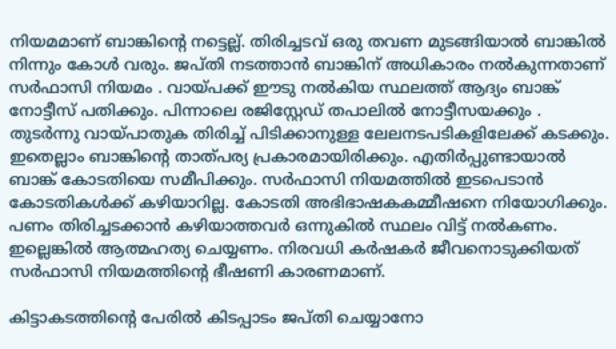നിയമമാണ് ബാങ്കിന്റെ നട്ടെല്ല്. തിരിച്ചടവ് ഒരു തവണ മുടങ്ങിയാൽ ബാങ്കിൽ നിന്നും കോൾ വരും. ജപ്തി നടത്താൻ ബാങ്കിന് അധികാരം നൽകുന്നതാണ് സർഫാസി നിയമം . വായ്പക്ക് ഈടു നൽകിയ സ്ഥലത്ത് ആദ്യം ബാങ്ക് നോട്ടീസ് പതിക്കും. പിന്നാലെ രജിസ്റ്റേഡ് തപാലിൽ നോട്ടീസയക്കും . തുടർന്നു വായ്പാതുക തിരിച്ച് പിടിക്കാനുള്ള ലേലനടപടികളിലേക്ക് കടക്കും. ഇതെല്ലാം ബാങ്കിന്റെ താത്പര്യ പ്രകാരമായിരിക്കും. എതിർപ്പുണ്ടായാൽ ബാങ്ക് കോടതിയെ സമീപിക്കും. സർഫാസി നിയമത്തിൽ ഇടപെടാൻ കോടതികൾക്ക് കഴിയാറില്ല. കോടതി അഭിഭാഷകകമ്മീഷനെ നിയോഗിക്കും. പണം തിരിച്ചടക്കാൻ കഴിയാത്തവർ ഒന്നുകിൽ സ്ഥലം വിട്ട് നൽകണം. ഇല്ലെങ്കിൽ ആത്മഹത്യ ചെയ്യണം. നിരവധി കർഷകർ ജീവനൊടുക്കിയത് സർഫാസി നിയമത്തിന്റെ ഭീഷണി കാരണമാണ്.

കിട്ടാകടത്തിന്റെ പേരിൽ കിടപ്പാടം ജപ്തി ചെയ്യാനോ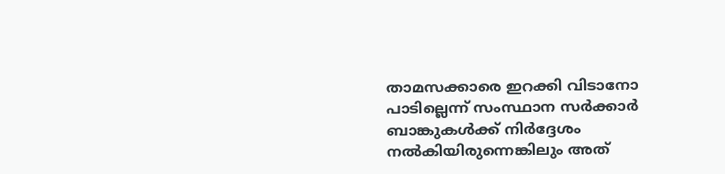താമസക്കാരെ ഇറക്കി വിടാനോ പാടില്ലെന്ന് സംസ്ഥാന സർക്കാർ ബാങ്കുകൾക്ക് നിർദ്ദേശം നൽകിയിരുന്നെങ്കിലും അത്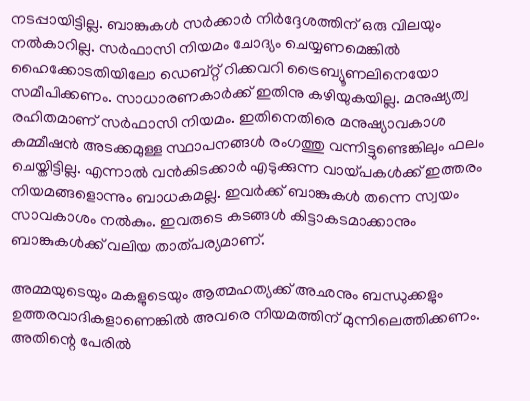നടപ്പായിട്ടില്ല. ബാങ്കുകൾ സർക്കാർ നിർദ്ദേശത്തിന് ഒരു വിലയും നൽകാറില്ല. സർഫാസി നിയമം ചോദ്യം ചെയ്യണമെങ്കിൽ ഹൈക്കോടതിയിലോ ഡെബ്റ്റ് റിക്കവറി ട്രൈബ്യൂണലിനെയോ സമീപിക്കണം. സാധാരണകാർക്ക് ഇതിനു കഴിയുകയില്ല. മനുഷ്യത്വ രഹിതമാണ് സർഫാസി നിയമം. ഇതിനെതിരെ മനുഷ്യാവകാശ കമ്മീഷൻ അടക്കമുള്ള സ്ഥാപനങ്ങൾ രംഗത്തു വന്നിട്ടുണ്ടെങ്കിലും ഫലം ചെയ്തിട്ടില്ല. എന്നാൽ വൻകിടക്കാർ എടുക്കുന്ന വായ്പകൾക്ക് ഇത്തരം നിയമങ്ങളൊന്നും ബാധകമല്ല. ഇവർക്ക് ബാങ്കുകൾ തന്നെ സ്വയം സാവകാശം നൽകും. ഇവരുടെ കടങ്ങൾ കിട്ടാകടമാക്കാനും ബാങ്കുകൾക്ക് വലിയ താത്പര്യമാണ്.

അമ്മയുടെയും മകളുടെയും ആത്മഹത്യക്ക് അഛനും ബന്ധുക്കളും ഉത്തരവാദികളാണെങ്കിൽ അവരെ നിയമത്തിന് മുന്നിലെത്തിക്കണം. അതിന്റെ പേരിൽ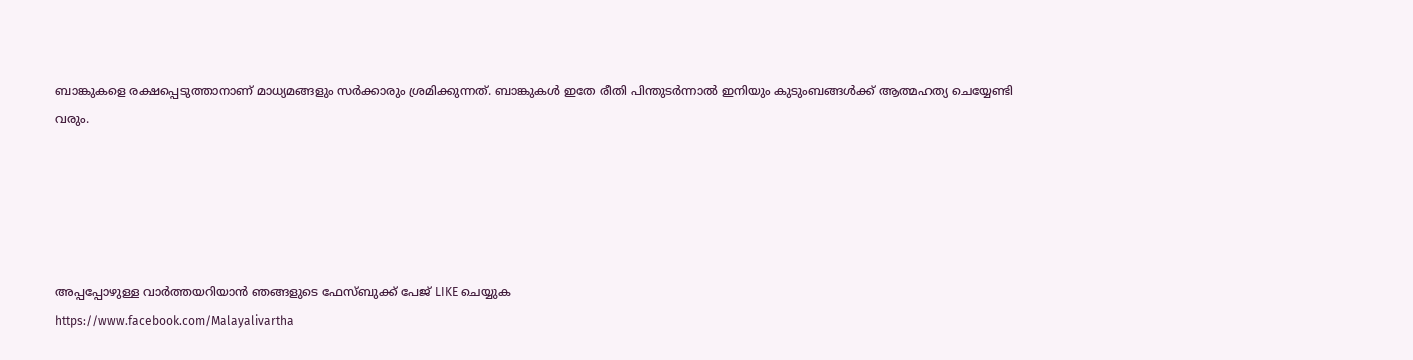ബാങ്കുകളെ രക്ഷപ്പെടുത്താനാണ് മാധ്യമങ്ങളും സർക്കാരും ശ്രമിക്കുന്നത്. ബാങ്കുകൾ ഇതേ രീതി പിന്തുടർന്നാൽ ഇനിയും കുടുംബങ്ങൾക്ക് ആത്മഹത്യ ചെയ്യേണ്ടി വരും.





അപ്പപ്പോഴുള്ള വാര്‍ത്തയറിയാന്‍ ഞങ്ങളുടെ ഫേസ്‌ബുക്ക്‌ പേജ് LIKE ചെയ്യുക
https://www.facebook.com/Malayalivartha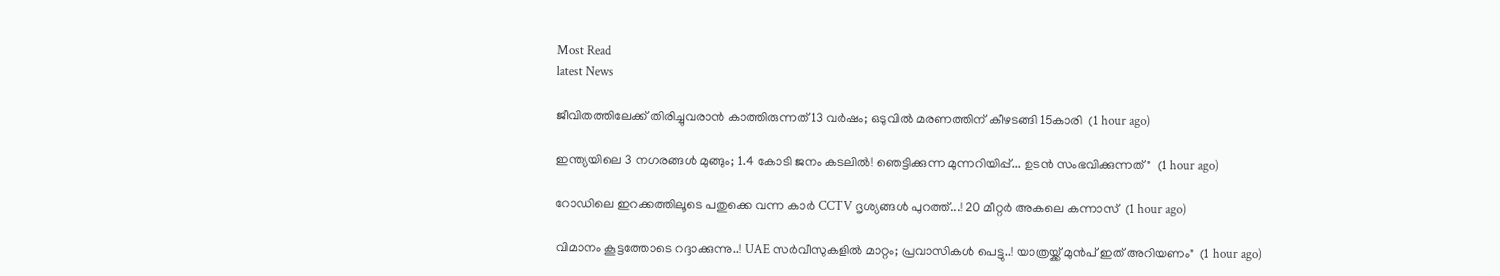Most Read
latest News

ജീവിതത്തിലേക്ക് തിരിച്ചുവരാന്‍ കാത്തിരുന്നത് 13 വര്‍ഷം; ഒടുവില്‍ മരണത്തിന് കീഴടങ്ങി 15കാരി  (1 hour ago)

ഇന്ത്യയിലെ 3 നഗരങ്ങൾ മുങ്ങും; 1.4 കോടി ജനം കടലിൽ! ഞെട്ടിക്കുന്ന മുന്നറിയിപ്പ്... ഉടൻ സംഭവിക്കുന്നത്"  (1 hour ago)

റോഡിലെ ഇറക്കത്തിലൂടെ പതുക്കെ വന്ന കാർ CCTV ദൃശ്യങ്ങൾ പുറത്ത്...! 20 മീറ്റര്‍ അകലെ കന്നാസ്  (1 hour ago)

വിമാനം കൂട്ടത്തോടെ റദ്ദാക്കുന്നു..! UAE സർവീസുകളിൽ മാറ്റം; പ്രവാസികൾ പെട്ടു..! യാത്രയ്ക്ക് മുൻപ് ഇത് അറിയണം"  (1 hour ago)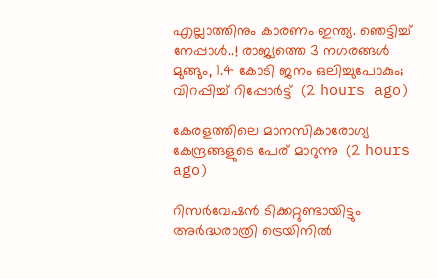എല്ലാത്തിനും കാരണം ഇന്ത്യ. ഞെട്ടിച്ച് നേപ്പാൾ..! രാജ്യത്തെ 3 നഗരങ്ങൾ മുങ്ങും, 1.4 കോടി ജനം ഒലിച്ചുപോകും; വിറപ്പിച്ച് റിപ്പോർട്ട്  (2 hours ago)

കേരളത്തിലെ മാനസികാരോഗ്യ കേന്ദ്രങ്ങളുടെ പേര് മാറുന്നു  (2 hours ago)

റിസര്‍വേഷന്‍ ടിക്കറ്റുണ്ടായിട്ടും അര്‍ദ്ധരാത്രി ട്രെയിനില്‍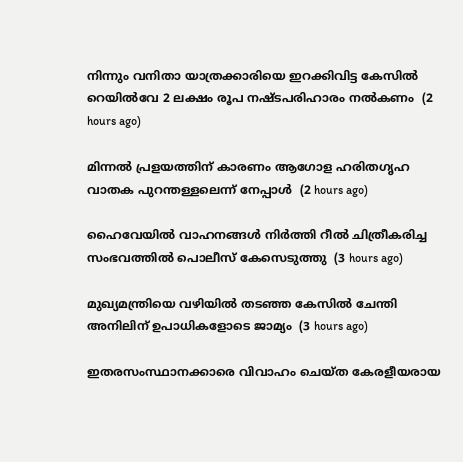നിന്നും വനിതാ യാത്രക്കാരിയെ ഇറക്കിവിട്ട കേസില്‍ റെയില്‍വേ 2 ലക്ഷം രൂപ നഷ്ടപരിഹാരം നല്‍കണം  (2 hours ago)

മിന്നല്‍ പ്രളയത്തിന് കാരണം ആഗോള ഹരിതഗൃഹ വാതക പുറന്തള്ളലെന്ന് നേപ്പാള്‍  (2 hours ago)

ഹൈവേയില്‍ വാഹനങ്ങള്‍ നിര്‍ത്തി റീല്‍ ചിത്രീകരിച്ച സംഭവത്തില്‍ പൊലീസ് കേസെടുത്തു  (3 hours ago)

മുഖ്യമന്ത്രിയെ വഴിയില്‍ തടഞ്ഞ കേസില്‍ ചേന്തി അനിലിന് ഉപാധികളോടെ ജാമ്യം  (3 hours ago)

ഇതരസംസ്ഥാനക്കാരെ വിവാഹം ചെയ്ത കേരളീയരായ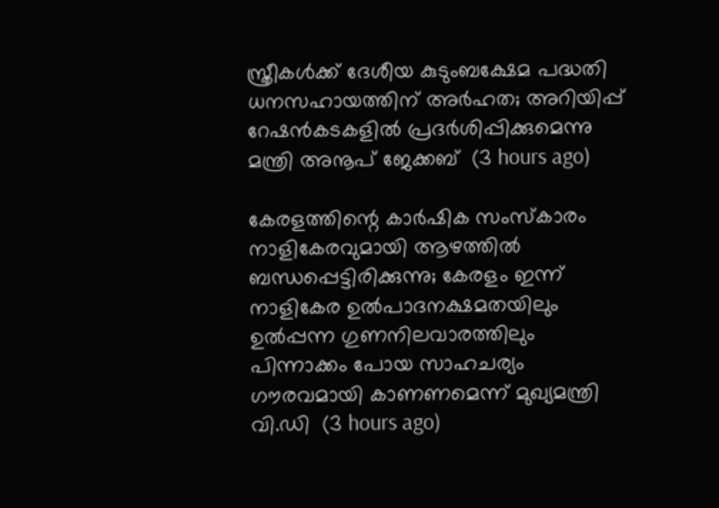സ്ത്രീകള്‍ക്ക് ദേശീയ കുടുംബക്ഷേമ പദ്ധതി ധനസഹായത്തിന് അര്‍ഹത; അറിയിപ്പ് റേഷന്‍കടകളില്‍ പ്രദര്‍ശിപ്പിക്കുമെന്നു മന്ത്രി അനൂപ് ജേക്കബ്  (3 hours ago)

കേരളത്തിന്റെ കാർഷിക സംസ്കാരം നാളികേരവുമായി ആഴത്തിൽ ബന്ധപ്പെട്ടിരിക്കുന്നു; കേരളം ഇന്ന് നാളികേര ഉൽപാദനക്ഷമതയിലും ഉൽപ്പന്ന ഗുണനിലവാരത്തിലും പിന്നാക്കം പോയ സാഹചര്യം ഗൗരവമായി കാണണമെന്ന് മുഖ്യമന്ത്രി വി.ഡി  (3 hours ago)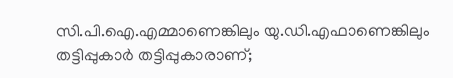സി.പി.ഐ.എമ്മാണെങ്കിലും യു.ഡി.എഫാണെങ്കിലും തട്ടിപ്പുകാർ തട്ടിപ്പുകാരാണ്;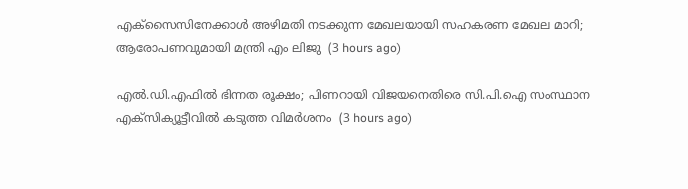എക്സൈസിനേക്കാൾ അഴിമതി നടക്കുന്ന മേഖലയായി സഹകരണ മേഖല മാറി; ആരോപണവുമായി മന്ത്രി എം ലിജു  (3 hours ago)

എൽ.ഡി.എഫിൽ ഭിന്നത രൂക്ഷം; പിണറായി വിജയനെതിരെ സി.പി.ഐ സംസ്ഥാന എക്സിക്യൂട്ടീവിൽ കടുത്ത വിമർശനം  (3 hours ago)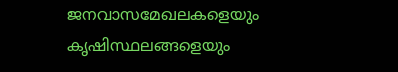ജനവാസമേഖലകളെയും കൃഷിസ്ഥലങ്ങളെയും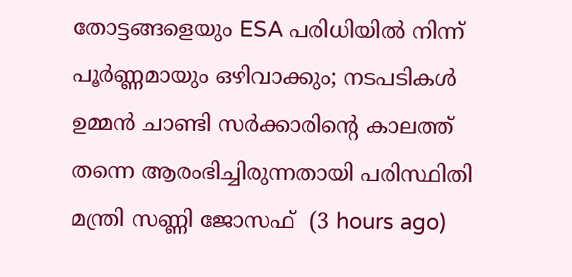തോട്ടങ്ങളെയും ESA പരിധിയിൽ നിന്ന് പൂർണ്ണമായും ഒഴിവാക്കും; നടപടികൾ ഉമ്മൻ ചാണ്ടി സർക്കാരിന്റെ കാലത്ത് തന്നെ ആരംഭിച്ചിരുന്നതായി പരിസ്ഥിതി മന്ത്രി സണ്ണി ജോസഫ്  (3 hours ago)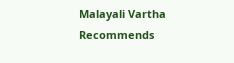Malayali Vartha Recommends